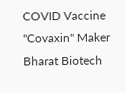COVID Vaccine "Covaxin" Maker Bharat Biotech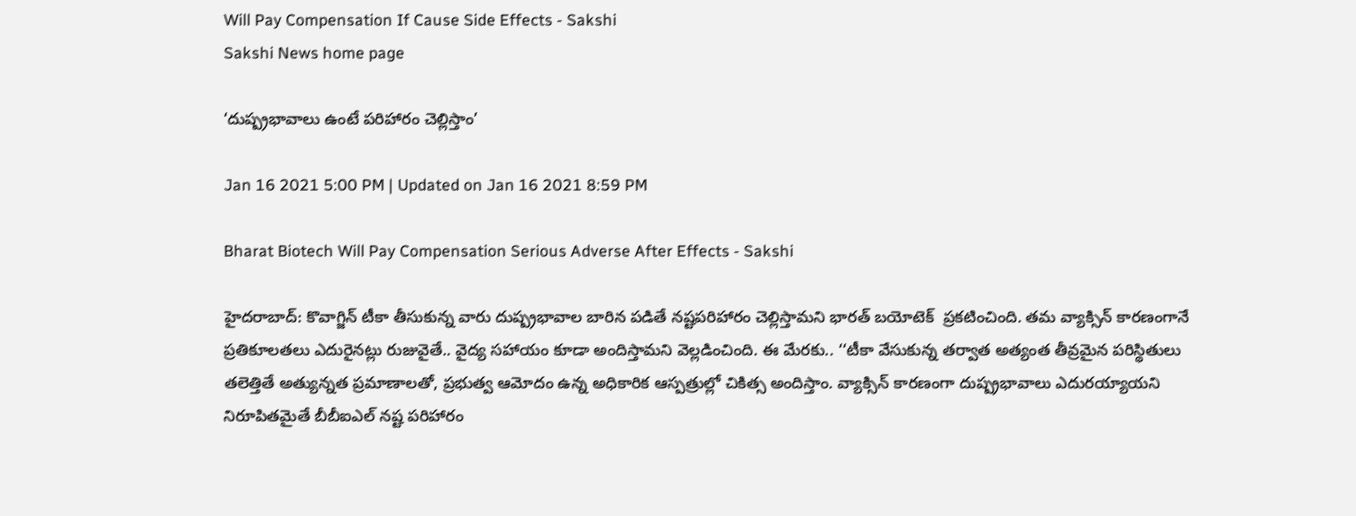Will Pay Compensation If Cause Side Effects - Sakshi
Sakshi News home page

‘దుష్ప్రభావాలు ఉంటే పరిహారం చెల్లిస్తాం’

Jan 16 2021 5:00 PM | Updated on Jan 16 2021 8:59 PM

Bharat Biotech Will Pay Compensation Serious Adverse After Effects - Sakshi

హైదరాబాద్‌: కొవాగ్జిన్‌ టీకా తీసుకున్న వారు దుష్ప్రభావాల బారిన పడితే నష్టపరిహారం చెల్లిస్తామని భారత్‌ బయోటెక్‌  ప్రకటించింది. తమ వ్యాక్సిన్‌ కారణంగానే ప్రతికూలతలు ఎదురైనట్లు రుజువైతే.. వైద్య సహాయం కూడా అందిస్తామని వెల్లడించింది. ఈ మేరకు.. ‘‘టీకా వేసుకున్న తర్వాత అత్యంత తీవ్రమైన పరిస్థితులు తలెత్తితే అత్యున్నత ప్రమాణాలతో, ప్రభుత్వ ఆమోదం ఉన్న అధికారిక ఆస్పత్రుల్లో చికిత్స అందిస్తాం. వ్యాక్సిన్‌ కారణంగా దుష్ప్రభావాలు ఎదురయ్యాయని నిరూపితమైతే బీబీఐఎల్‌ నష్ట పరిహారం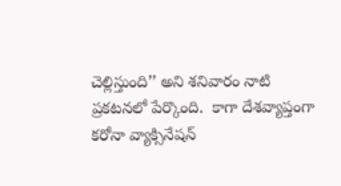చెల్లిస్తుంది’’ అని శనివారం నాటి ప్రకటనలో పేర్కొంది.  కాగా దేశవ్యాప్తంగా కరోనా వ్యాక్సినేషన్‌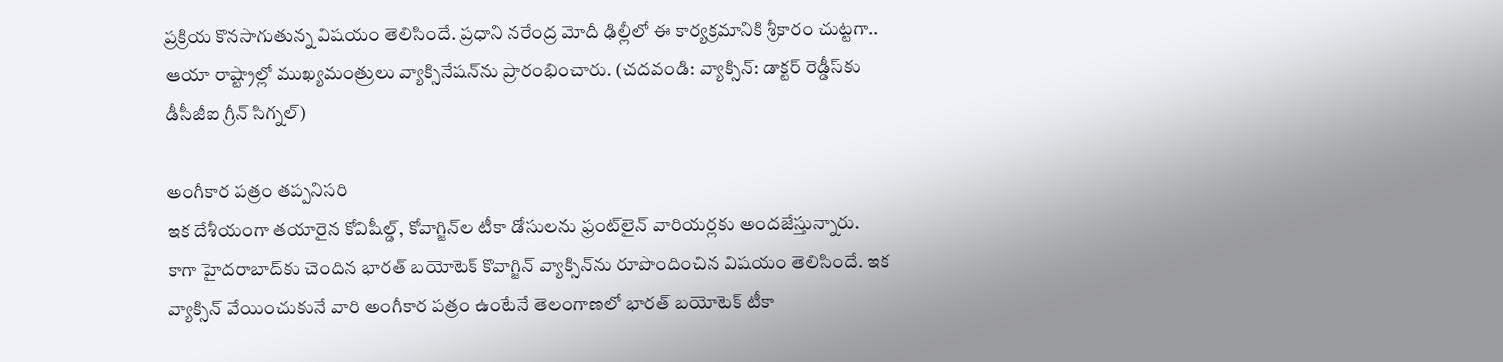ప్రక్రియ కొనసాగుతున్న విషయం తెలిసిందే. ప్రధాని నరేంద్ర మోదీ ఢిల్లీలో ఈ కార్యక్రమానికి శ్రీకారం చుట్టగా.. ఆయా రాష్ట్రాల్లో ముఖ్యమంత్రులు వ్యాక్సినేషన్‌ను ప్రారంభించారు. (చదవండి: వ్యాక్సిన్‌: డాక్టర్‌ రెడ్డీస్‌కు డీసీజీఐ గ్రీన్‌ సిగ్నల్‌)

అంగీకార పత్రం తప్పనిసరి
ఇక దేశీయంగా తయారైన కోవిషీల్డ్, కోవాగ్జిన్‌ల టీకా డోసులను ఫ్రంట్‌లైన్‌ వారియర్లకు అందజేస్తున్నారు. కాగా హైదరాబాద్‌కు చెందిన భారత్‌ బయోటెక్‌ కొవాగ్జిన్‌ వ్యాక్సిన్‌ను రూపొందించిన విషయం తెలిసిందే. ఇక వ్యాక్సిన్‌ వేయించుకునే వారి అంగీకార పత్రం ఉంటేనే తెలంగాణలో భారత్ బయోటెక్‌ టీకా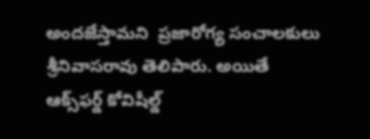అందజేస్తామని  ప్రజారోగ్య సంచాలకులు శ్రీనివాసరావు తెలిపారు. అయితే ఆక్స్‌ఫర్డ్ కోవిషీల్డ్‌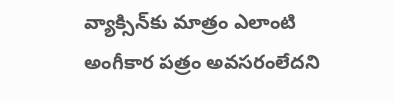వ్యాక్సిన్‌కు మాత్రం ఎలాంటి అంగీకార పత్రం అవసరంలేదని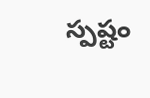స్పష్టం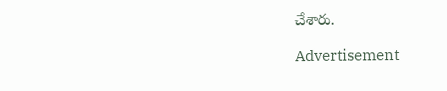చేశారు.

Advertisement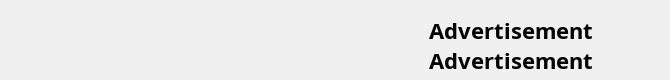Advertisement
Advertisement